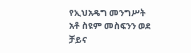የኢህአዴግ መንግሥት አቶ ስዩም መስፍንን ወደ ቻይና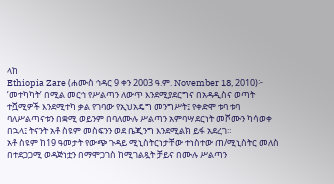ላከ
Ethiopia Zare (ሐሙስ ኅዳር 9 ቀን 2003 ዓ.ም. November 18, 2010)፦ ’መተካካት’ በሚል መርኅ የሥልጣን ለውጥ እንደሚያደርግና በአዳዲስና ወጣት ተሿሚዎች እንደሚተካ ቃል የገባው የኢህአዴግ መንግሥት፤ የቀድሞ ቱባ ቱባ ባለሥልጣናቱን በቋሚ ወይንም በባለሙሉ ሥልጣን አምባሣደርነት መሾሙን ካሳወቀ በኋላ፤ ትናንት አቶ ስዩም መስፍንን ወደ ቤጂንግ እንደሚልክ ይፋ አደረገ።
አቶ ስዩም ከ19 ዓመታት የውጭ ጉዳይ ሚኒስትርነታቸው ተነስተው ጠ/ሚኒስትር መለስ በተደጋጋሚ ወዳጅነቷን በማሞጋገስ ከሚገልጿት ቻይና በሙሉ ሥልጣን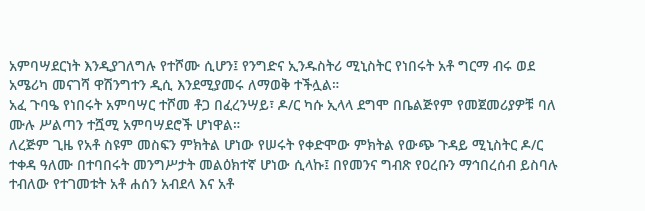አምባሣደርነት እንዲያገለግሉ የተሾሙ ሲሆን፤ የንግድና ኢንዱስትሪ ሚኒስትር የነበሩት አቶ ግርማ ብሩ ወደ አሜሪካ መናገሻ ዋሽንግተን ዲሲ እንደሚያመሩ ለማወቅ ተችሏል።
አፈ ጉባዔ የነበሩት አምባሣር ተሾመ ቶጋ በፈረንሣይ፣ ዶ/ር ካሱ ኢላላ ደግሞ በቤልጅየም የመጀመሪያዎቹ ባለ ሙሉ ሥልጣን ተሿሚ አምባሣደሮች ሆነዋል።
ለረጅም ጊዜ የአቶ ስዩም መስፍን ምክትል ሆነው የሠሩት የቀድሞው ምክትል የውጭ ጉዳይ ሚኒስትር ዶ/ር ተቀዳ ዓለሙ በተባበሩት መንግሥታት መልዕክተኛ ሆነው ሲላኩ፤ በየመንና ግብጽ የዐረቡን ማኅበረሰብ ይስባሉ ተብለው የተገመቱት አቶ ሐሰን አብደላ እና አቶ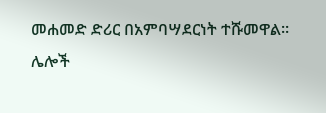መሐመድ ድሪር በአምባሣደርነት ተሹመዋል።
ሌሎች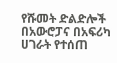የሹመት ድልድሎች በአውሮፓና በአፍሪካ ሀገራት የተሰጠ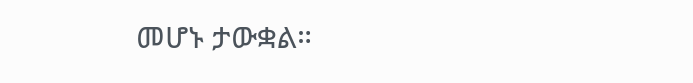መሆኑ ታውቋል።